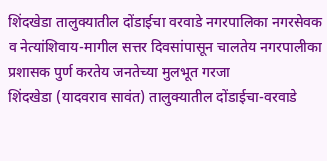शिंदखेडा तालुक्यातील दोंडाईचा वरवाडे नगरपालिका नगरसेवक व नेत्यांशिवाय-मागील सत्तर दिवसांपासून चालतेय नगरपालीका
प्रशासक पुर्ण करतेय जनतेच्या मुलभूत गरजा
शिंदखेडा (यादवराव सावंत) तालुक्यातील दोंडाईचा-वरवाडे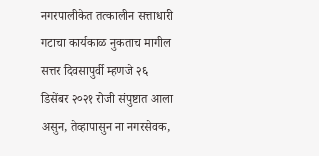नगरपालीकेत तत्कालीन सत्ताधारी गटाचा कार्यकाळ नुकताच मागील सत्तर दिवसापुर्वी म्हणजे २६ डिसेंबर २०२१ रोजी संपुष्टात आला असुन, तेव्हापासुन ना नगरसेवक,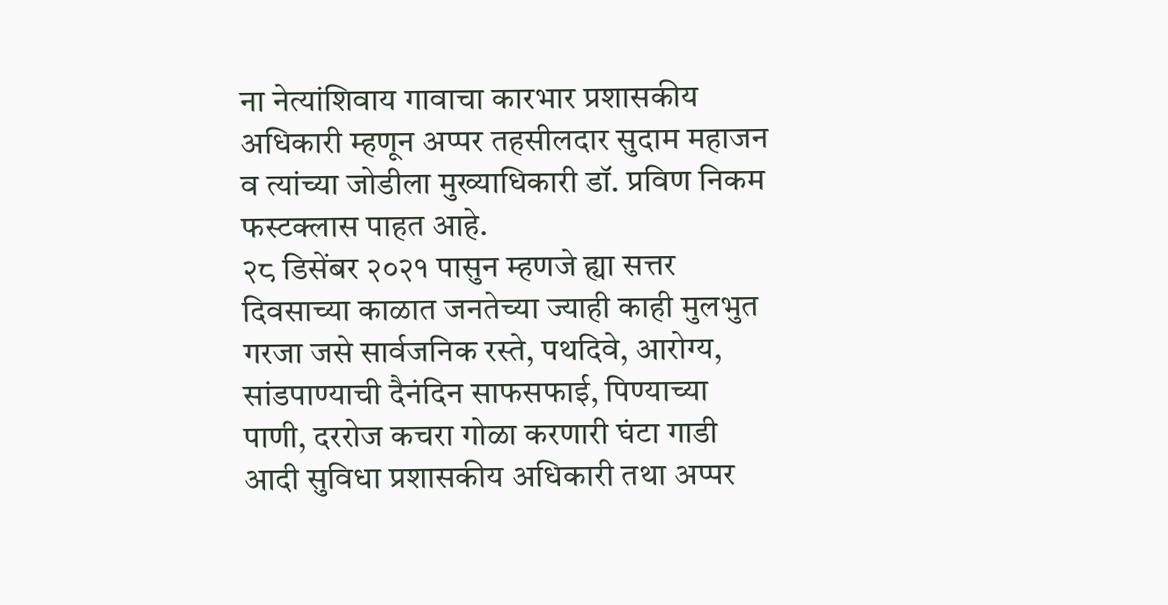ना नेत्यांशिवाय गावाचा कारभार प्रशासकीय अधिकारी म्हणून अप्पर तहसीलदार सुदाम महाजन व त्यांच्या जोडीला मुख्याधिकारी डॉ. प्रविण निकम फस्टक्लास पाहत आहे.
२८ डिसेंबर २०२१ पासुन म्हणजे ह्या सत्तर दिवसाच्या काळात जनतेच्या ज्याही काही मुलभुत गरजा जसे सार्वजनिक रस्ते, पथदिवे, आरोग्य, सांडपाण्याची दैनंदिन साफसफाई, पिण्याच्या पाणी, दररोज कचरा गोळा करणारी घंटा गाडी आदी सुविधा प्रशासकीय अधिकारी तथा अप्पर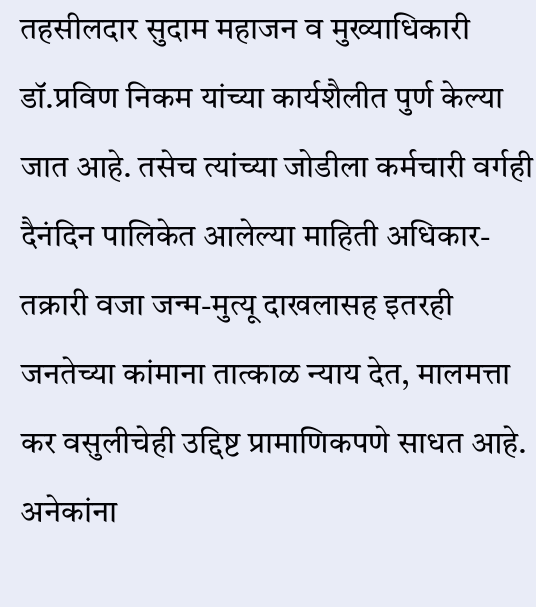तहसीलदार सुदाम महाजन व मुख्याधिकारी डॉ.प्रविण निकम यांच्या कार्यशैलीत पुर्ण केल्या जात आहे. तसेच त्यांच्या जोडीला कर्मचारी वर्गही दैनंदिन पालिकेत आलेल्या माहिती अधिकार- तक्रारी वजा जन्म-मुत्यू दाखलासह इतरही जनतेच्या कांमाना तात्काळ न्याय देत, मालमत्ता कर वसुलीचेही उद्दिष्ट प्रामाणिकपणे साधत आहे.
अनेकांना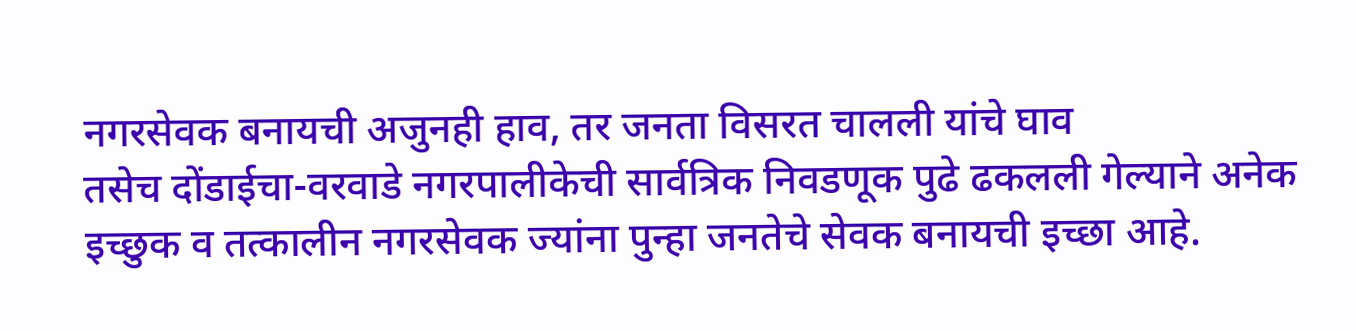नगरसेवक बनायची अजुनही हाव, तर जनता विसरत चालली यांचे घाव
तसेच दोंडाईचा-वरवाडे नगरपालीकेची सार्वत्रिक निवडणूक पुढे ढकलली गेल्याने अनेक इच्छुक व तत्कालीन नगरसेवक ज्यांना पुन्हा जनतेचे सेवक बनायची इच्छा आहे.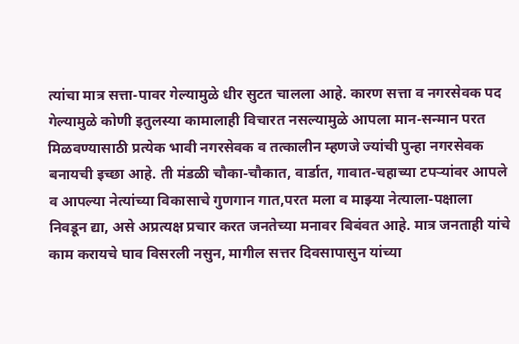त्यांचा मात्र सत्ता-पावर गेल्यामुळे धीर सुटत चालला आहे. कारण सत्ता व नगरसेवक पद गेल्यामुळे कोणी इतुलस्या कामालाही विचारत नसल्यामुळे आपला मान-सन्मान परत मिळवण्यासाठी प्रत्येक भावी नगरसेवक व तत्कालीन म्हणजे ज्यांची पुन्हा नगरसेवक बनायची इच्छा आहे. ती मंडळी चौका-चौकात, वार्डात, गावात-चहाच्या टपऱ्यांवर आपले व आपल्या नेत्यांच्या विकासाचे गुणगान गात,परत मला व माझ्या नेत्याला-पक्षाला निवडून द्या, असे अप्रत्यक्ष प्रचार करत जनतेच्या मनावर बिबंवत आहे. मात्र जनताही यांचे काम करायचे घाव विसरली नसुन, मागील सत्तर दिवसापासुन यांच्या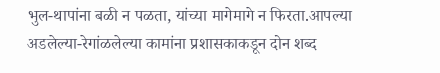भुल-थापांना बळी न पळता, यांच्या मागेमागे न फिरता.आपल्या अडलेल्या-रेगांळलेल्या कामांना प्रशासकाकडून दोन शब्द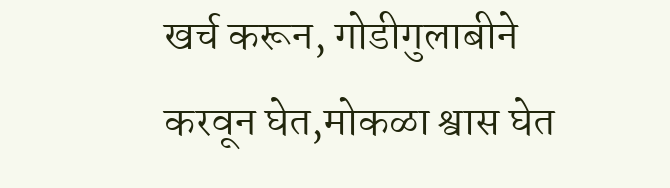खर्च करून, गोडीगुलाबीने करवून घेत,मोकळा श्वास घेत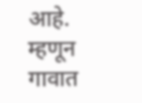आहे. म्हणून गावात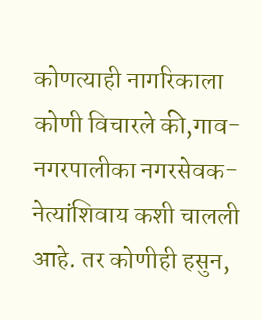कोणत्याही नागरिकाला कोणी विचारले की,गाव-नगरपालीका नगरसेवक-नेत्यांशिवाय कशी चालली आहे. तर कोणीही हसुन,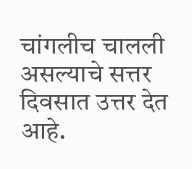चांगलीच चालली असल्याचे सत्तर दिवसात उत्तर देत आहे.